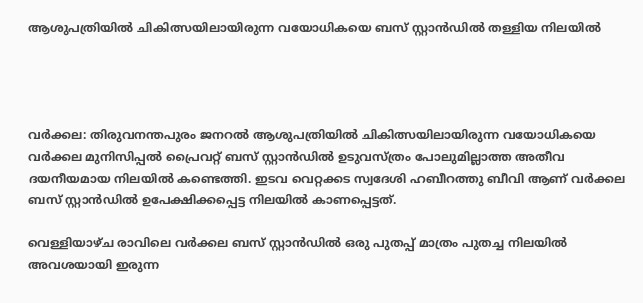ആശുപത്രിയിൽ ചികിത്സയിലായിരുന്ന വയോധികയെ ബസ് സ്റ്റാൻഡിൽ തള്ളിയ നിലയിൽ




വർക്കല: തിരുവനന്തപുരം ജനറൽ ആശുപത്രിയിൽ ചികിത്സയിലായിരുന്ന വയോധികയെ വർക്കല മുനിസിപ്പൽ പ്രൈവറ്റ് ബസ് സ്റ്റാൻഡിൽ ഉടുവസ്ത്രം പോലുമില്ലാത്ത അതീവ ദയനീയമായ നിലയിൽ കണ്ടെത്തി. ഇടവ വെറ്റക്കട സ്വദേശി ഹബീറത്തു ബീവി ആണ് വർക്കല ബസ് സ്റ്റാൻഡിൽ ഉപേക്ഷിക്കപ്പെട്ട നിലയിൽ കാണപ്പെട്ടത്.

വെള്ളിയാഴ്ച രാവിലെ വർക്കല ബസ് സ്റ്റാൻഡിൽ ഒരു പുതപ്പ് മാത്രം പുതച്ച നിലയിൽ അവശയായി ഇരുന്ന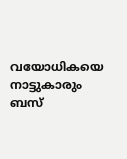വയോധികയെ നാട്ടുകാരും ബസ്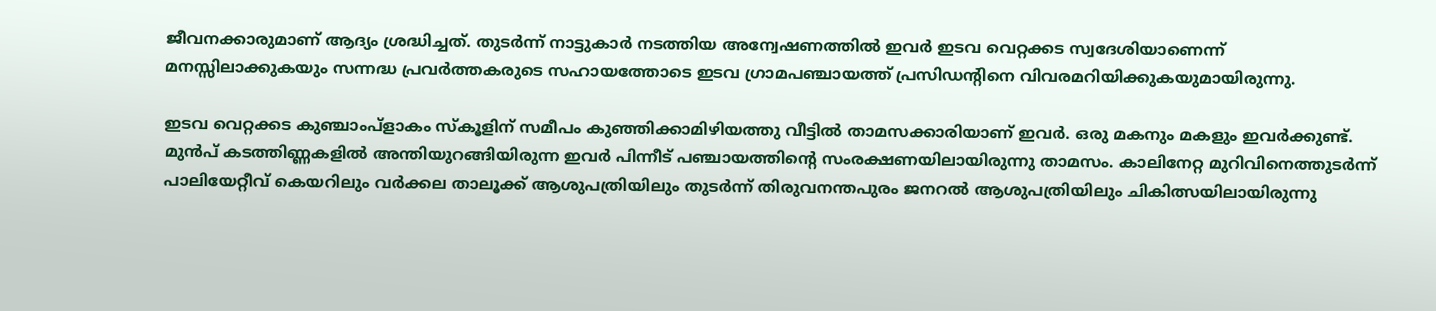ജീവനക്കാരുമാണ് ആദ്യം ശ്രദ്ധിച്ചത്. തുടർന്ന് നാട്ടുകാർ നടത്തിയ അന്വേഷണത്തിൽ ഇവർ ഇടവ വെറ്റക്കട സ്വദേശിയാണെന്ന് മനസ്സിലാക്കുകയും സന്നദ്ധ പ്രവർത്തകരുടെ സഹായത്തോടെ ഇടവ ഗ്രാമപഞ്ചായത്ത് പ്രസിഡന്റിനെ വിവരമറിയിക്കുകയുമായിരുന്നു.

ഇടവ വെറ്റക്കട കുഞ്ചാംപ്ളാകം സ്കൂളിന് സമീപം കുഞ്ഞിക്കാമിഴിയത്തു വീട്ടിൽ താമസക്കാരിയാണ് ഇവർ. ഒരു മകനും മകളും ഇവർക്കുണ്ട്. മുൻപ് കടത്തിണ്ണകളിൽ അന്തിയുറങ്ങിയിരുന്ന ഇവർ പിന്നീട് പഞ്ചായത്തിന്റെ സംരക്ഷണയിലായിരുന്നു താമസം. കാലിനേറ്റ മുറിവിനെത്തുടർന്ന് പാലിയേറ്റീവ് കെയറിലും വർക്കല താലൂക്ക് ആശുപത്രിയിലും തുടർന്ന് തിരുവനന്തപുരം ജനറൽ ആശുപത്രിയിലും ചികിത്സയിലായിരുന്നു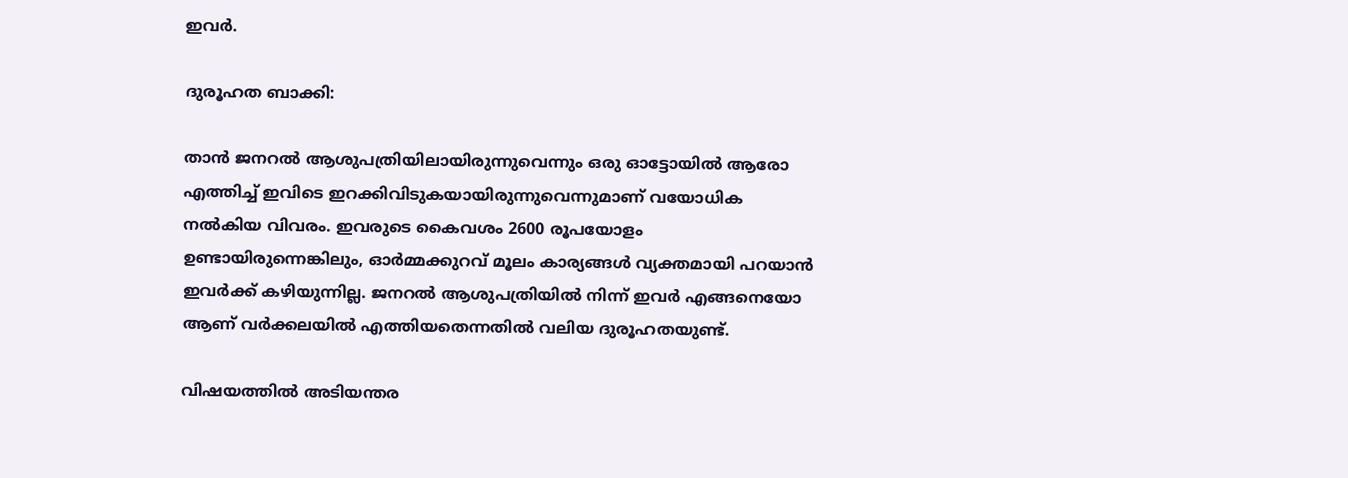ഇവർ.

ദുരൂഹത ബാക്കി:

താൻ ജനറൽ ആശുപത്രിയിലായിരുന്നുവെന്നും ഒരു ഓട്ടോയിൽ ആരോ എത്തിച്ച് ഇവിടെ ഇറക്കിവിടുകയായിരുന്നുവെന്നുമാണ് വയോധിക നൽകിയ വിവരം. ഇവരുടെ കൈവശം 2600 രൂപയോളം ഉണ്ടായിരുന്നെങ്കിലും, ഓർമ്മക്കുറവ് മൂലം കാര്യങ്ങൾ വ്യക്തമായി പറയാൻ ഇവർക്ക് കഴിയുന്നില്ല. ജനറൽ ആശുപത്രിയിൽ നിന്ന് ഇവർ എങ്ങനെയോ ആണ് വർക്കലയിൽ എത്തിയതെന്നതിൽ വലിയ ദുരൂഹതയുണ്ട്.

വിഷയത്തിൽ അടിയന്തര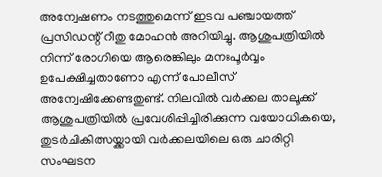അന്വേഷണം നടത്തുമെന്ന് ഇടവ പഞ്ചായത്ത് പ്രസിഡന്റ് റീതു മോഹൻ അറിയിച്ചു. ആശുപത്രിയിൽ നിന്ന് രോഗിയെ ആരെങ്കിലും മനഃപൂർവ്വം ഉപേക്ഷിച്ചതാണോ എന്ന് പോലീസ് അന്വേഷിക്കേണ്ടതുണ്ട്. നിലവിൽ വർക്കല താലൂക്ക് ആശുപത്രിയിൽ പ്രവേശിപ്പിച്ചിരിക്കുന്ന വയോധികയെ, തുടർചികിത്സയ്ക്കായി വർക്കലയിലെ ഒരു ചാരിറ്റി സംഘടന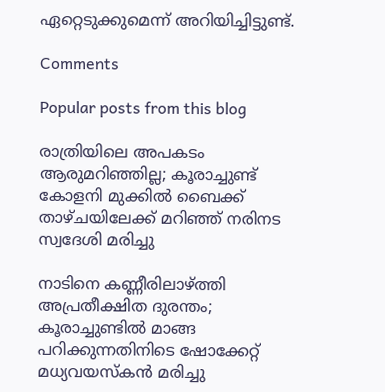ഏറ്റെടുക്കുമെന്ന് അറിയിച്ചിട്ടുണ്ട്.

Comments

Popular posts from this blog

രാത്രിയിലെ അപകടം ആരുമറിഞ്ഞില്ല; കൂരാച്ചുണ്ട് കോളനി മുക്കിൽ ബൈക്ക് താഴ്ചയിലേക്ക് മറിഞ്ഞ് നരിനട സ്വദേശി മരിച്ചു

നാടിനെ കണ്ണീരിലാഴ്ത്തി അപ്രതീക്ഷിത ദുരന്തം; കൂരാച്ചുണ്ടിൽ മാങ്ങ പറിക്കുന്നതിനിടെ ഷോക്കേറ്റ് മധ്യവയസ്കൻ മരിച്ചു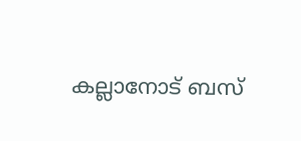കല്ലാനോട് ബസ്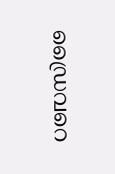ഡ്രൈവറെ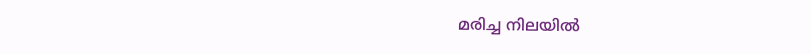മരിച്ച നിലയിൽ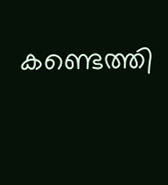കണ്ടെത്തി